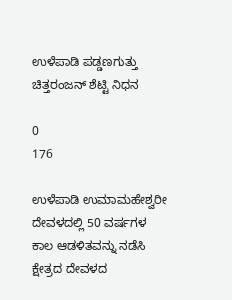ಉಳೆಪಾಡಿ ಪಡ್ಡಣಗುತ್ತು ಚಿತ್ತರಂಜನ್ ಶೆಟ್ಟಿ ನಿಧನ

0
176

ಉಳೆಪಾಡಿ ಉಮಾಮಹೇಶ್ವರೀ ದೇವಳದಲ್ಲಿ 50 ವರ್ಷಗಳ ಕಾಲ ಆಡಳಿತವನ್ನು ನಡೆಸಿ ಕ್ಷೇತ್ರದ ದೇವಳದ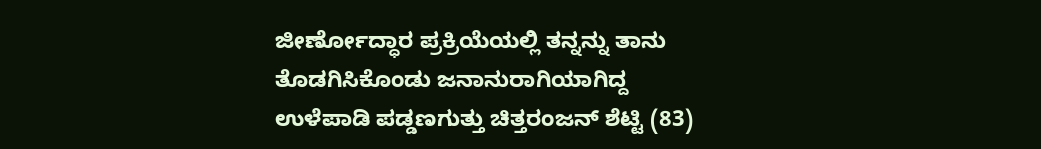ಜೀರ್ಣೋದ್ಧಾರ ಪ್ರಕ್ರಿಯೆಯಲ್ಲಿ ತನ್ನನ್ನು ತಾನು ತೊಡಗಿಸಿಕೊಂಡು ಜನಾನುರಾಗಿಯಾಗಿದ್ದ ಉಳೆಪಾಡಿ ಪಡ್ಡಣಗುತ್ತು ಚಿತ್ತರಂಜನ್ ಶೆಟ್ಟಿ (83)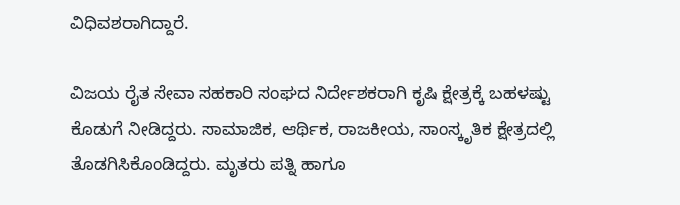ವಿಧಿವಶರಾಗಿದ್ದಾರೆ.

ವಿಜಯ ರೈತ ಸೇವಾ ಸಹಕಾರಿ ಸಂಘದ ನಿರ್ದೇಶಕರಾಗಿ ಕೃಷಿ ಕ್ಷೇತ್ರಕ್ಕೆ ಬಹಳಷ್ಟು ಕೊಡುಗೆ ನೀಡಿದ್ದರು. ಸಾಮಾಜಿಕ, ಆರ್ಥಿಕ, ರಾಜಕೀಯ, ಸಾಂಸ್ಕೃತಿಕ ಕ್ಷೇತ್ರದಲ್ಲಿ ತೊಡಗಿಸಿಕೊಂಡಿದ್ದರು. ಮೃತರು ಪತ್ನಿ ಹಾಗೂ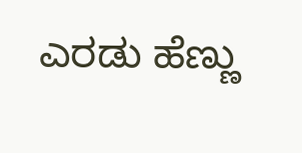ಎರಡು ಹೆಣ್ಣು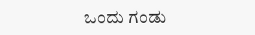ಒಂದು ಗಂಡು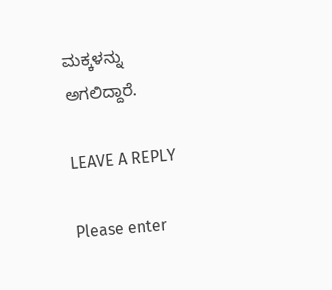ಮಕ್ಕಳನ್ನು ಅಗಲಿದ್ದಾರೆ.

LEAVE A REPLY

Please enter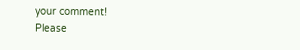your comment!
Please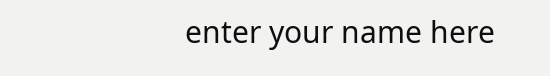enter your name here